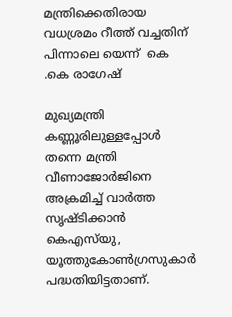മന്ത്രിക്കെതിരായ വധശ്രമം റീത്ത്‌ വച്ചതിന്‌ പിന്നാലെ യെന്ന്  കെ .കെ രാഗേഷ്‌

മുഖ്യമന്ത്രി കണ്ണൂരിലുള്ളപ്പോൾ തന്നെ മന്ത്രി വീണാജോർജിനെ  അക്രമിച്ച്‌ വാർത്ത സൃഷ്ടിക്കാൻ കെഎസ്‌യു, യൂത്തുകോൺഗ്രസുകാർ പദ്ധതിയിട്ടതാണ്‌.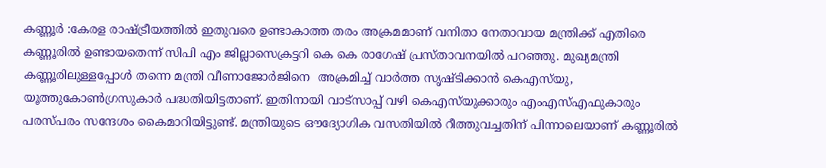കണ്ണൂർ :കേരള രാഷ്ട്രീയത്തിൽ ഇതുവരെ ഉണ്ടാകാത്ത തരം അക്രമമാണ്‌ വനിതാ നേതാവായ മന്ത്രിക്ക്‌ എതിരെ കണ്ണൂരിൽ ഉണ്ടായതെന്ന്‌ സിപി എം ജില്ലാസെക്രട്ടറി കെ കെ രാഗേഷ്‌ പ്രസ്‌താവനയിൽ പറഞ്ഞു. മുഖ്യമന്ത്രി കണ്ണൂരിലുള്ളപ്പോൾ തന്നെ മന്ത്രി വീണാജോർജിനെ  അക്രമിച്ച്‌ വാർത്ത സൃഷ്ടിക്കാൻ കെഎസ്‌യു, യൂത്തുകോൺഗ്രസുകാർ പദ്ധതിയിട്ടതാണ്‌. ഇതിനായി വാട്‌സാപ്പ്‌ വഴി കെഎസ്‌യുക്കാരും എംഎസ്‌എഫുകാരും പരസ്‌പരം സന്ദേശം കൈമാറിയിട്ടുണ്ട്‌. മന്ത്രിയുടെ ഒ‍ൗദ്യോഗിക വസതിയിൽ റീത്തുവച്ചതിന്‌ പിന്നാലെയാണ്‌ കണ്ണൂരിൽ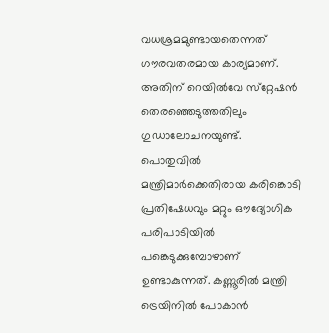വധശ്രമമുണ്ടായതെന്നത്‌ ഗ‍ൗരവതരമായ കാര്യമാണ്‌. അതിന്‌ റെയിൽവേ സ്‌റ്റേഷൻ തെരഞ്ഞെടുത്തതിലും ഗുഡാലോചനയുണ്ട്‌. പൊതുവിൽ മന്ത്രിമാർക്കെതിരായ കരിങ്കൊടി പ്രതിഷേധവും മറ്റും ഒ‍ൗദ്യോഗിക പരിപാടിയിൽ പങ്കെടുക്കുമ്പോഴാണ് ഉണ്ടാകുന്നത്‌. കണ്ണൂരിൽ മന്ത്രി ട്രെയിനിൽ പോകാൻ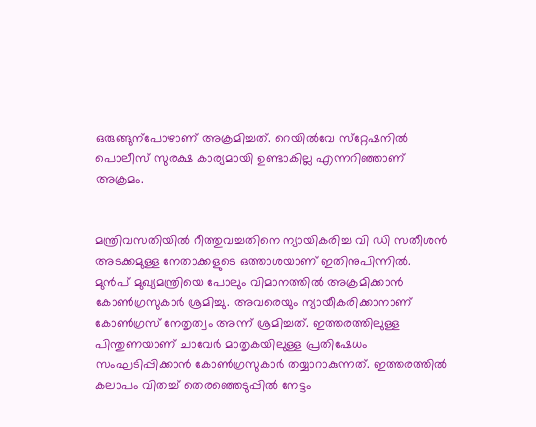ഒരുങ്ങുന്പോഴാണ്‌ അക്രമിച്ചത്‌. റെയിൽവേ സ്‌റ്റേഷനിൽ പൊലീസ്‌ സുരക്ഷ കാര്യമായി ഉണ്ടാകില്ല എന്നറിഞ്ഞാണ്‌ അക്രമം.


മന്ത്രിവസതിയിൽ റീത്തുവച്ചതിനെ ന്യായികരിച്ച വി ഡി സതീശൻ അടക്കമുള്ള നേതാക്കളുടെ ഒത്താശയാണ്‌ ഇതിനുപിന്നിൽ. മുൻപ് മുഖ്യമന്ത്രിയെ പോലും വിമാനത്തിൽ അക്രമിക്കാൻ കോൺഗ്രസുകാർ ശ്രമിച്ചു. അവരെയും ന്യായീകരിക്കാനാണ്‌ കോൺഗ്രസ്‌ നേതൃത്വം അന്ന്‌ ശ്രമിച്ചത്‌. ഇത്തരത്തിലുള്ള പിന്തുണയാണ്‌ ചാവേർ മാതൃകയിലുള്ള പ്രതിഷേധം സംഘടിപ്പിക്കാൻ കോൺഗ്രസുകാർ തയ്യാറാകുന്നത്‌. ഇത്തരത്തിൽ കലാപം വിതച്ച്‌ തെരഞ്ഞെടുപ്പിൽ നേട്ടം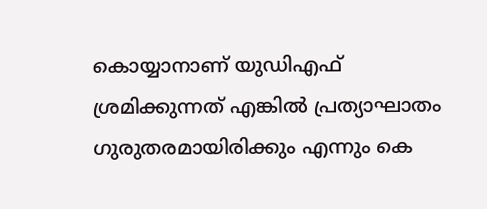കൊയ്യാനാണ്‌ യുഡിഎഫ്‌ ശ്രമിക്കുന്നത്‌ എങ്കിൽ പ്രത്യാഘാതം ഗുരുതരമായിരിക്കും എന്നും കെ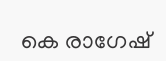കെ രാഗേഷ്‌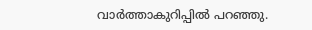വാർത്താകുറിപ്പിൽ പറഞ്ഞു.